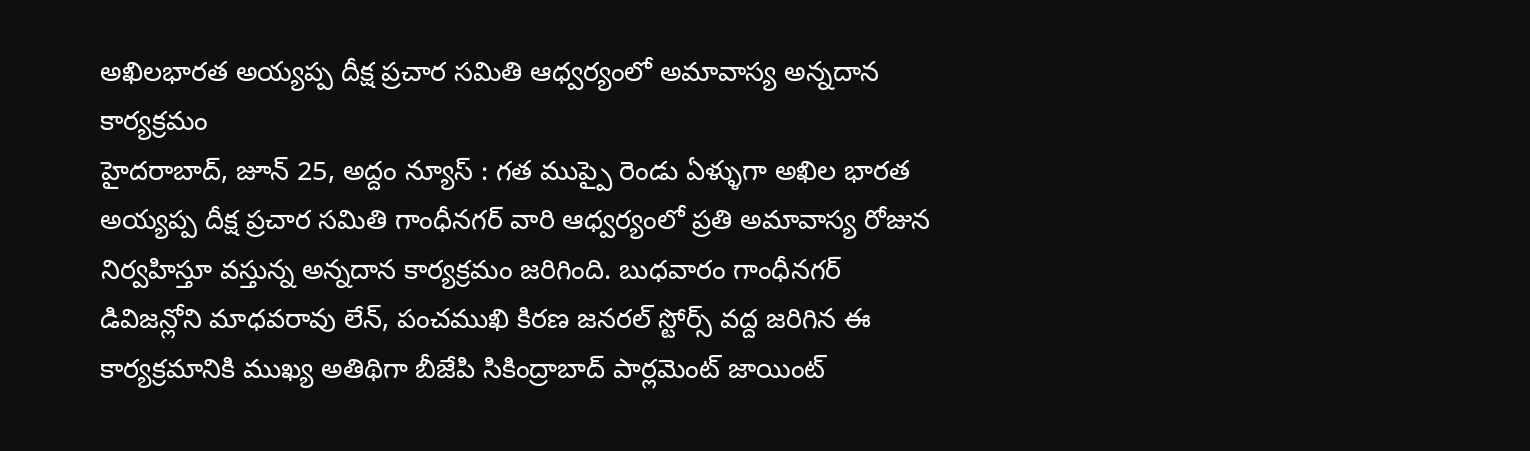అఖిలభారత అయ్యప్ప దీక్ష ప్రచార సమితి ఆధ్వర్యంలో అమావాస్య అన్నదాన కార్యక్రమం
హైదరాబాద్, జూన్ 25, అద్దం న్యూస్ : గత ముప్పై రెండు ఏళ్ళుగా అఖిల భారత అయ్యప్ప దీక్ష ప్రచార సమితి గాంధీనగర్ వారి ఆధ్వర్యంలో ప్రతి అమావాస్య రోజున నిర్వహిస్తూ వస్తున్న అన్నదాన కార్యక్రమం జరిగింది. బుధవారం గాంధీనగర్ డివిజన్లోని మాధవరావు లేన్, పంచముఖి కిరణ జనరల్ స్టోర్స్ వద్ద జరిగిన ఈ కార్యక్రమానికి ముఖ్య అతిథిగా బీజేపి సికింద్రాబాద్ పార్లమెంట్ జాయింట్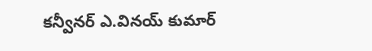కన్వీనర్ ఎ.వినయ్ కుమార్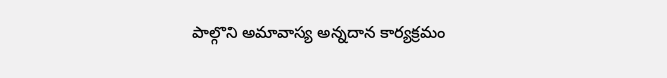పాల్గొని అమావాస్య అన్నదాన కార్యక్రమం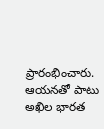ప్రారంభించారు. ఆయనతో పాటు అఖిల భారత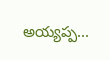అయ్యప్ప...